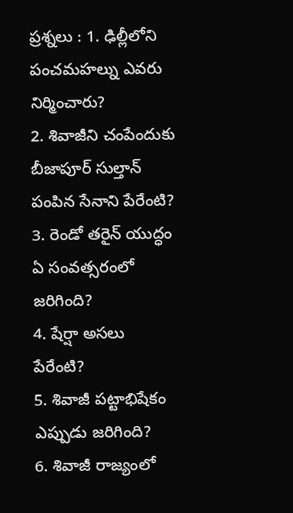ప్రశ్నలు : 1. ఢిల్లీలోని పంచమహల్ను ఎవరు నిర్మించారు?
2. శివాజీని చంపేందుకు బీజాపూర్ సుల్తాన్ పంపిన సేనాని పేరేంటి?
3. రెండో తరైన్ యుద్ధం ఏ సంవత్సరంలో జరిగింది?
4. షేర్షా అసలు పేరేంటి?
5. శివాజీ పట్టాభిషేకం ఎప్పుడు జరిగింది?
6. శివాజీ రాజ్యంలో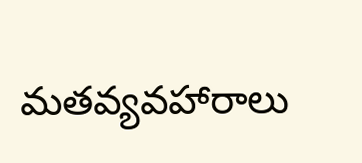మతవ్యవహారాలు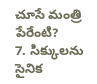చూసే మంత్రి పేరేంటి?
7. సిక్కులను సైనిక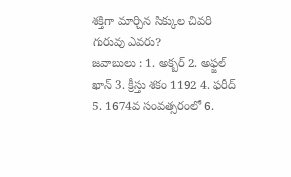శక్తిగా మార్చిన సిక్కుల చివరి గురువు ఎవరు?
జవాబులు : 1. అక్బర్ 2. అఫ్జల్ ఖాన్ 3. క్రీస్తు శకం 1192 4. ఫరీద్ 5. 1674వ సంవత్సరంలో 6.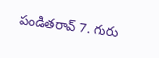పండితరావ్ 7. గురు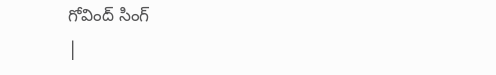గోవింద్ సింగ్
|